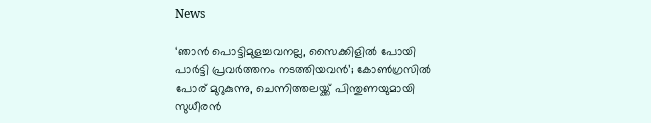News

‘ഞാൻ പൊട്ടിമുളച്ചവനല്ല, സൈക്കിളിൽ പോയി പാർട്ടി പ്രവർത്തനം നടത്തിയവൻ’; കോൺഗ്രസിൽ പോര് മുറുകുന്നു, ചെന്നിത്തലയ്ക്ക് പിന്തുണയുമായി സുധീരൻ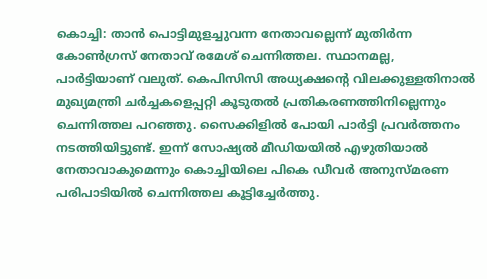കൊച്ചി: താന്‍ പൊട്ടിമുളച്ചുവന്ന നേതാവല്ലെന്ന് മുതിര്‍ന്ന കോണ്‍ഗ്രസ് നേതാവ് രമേശ് ചെന്നിത്തല. സ്ഥാനമല്ല, പാര്‍ട്ടിയാണ് വലുത്. കെപിസിസി അധ്യക്ഷന്റെ വിലക്കുള്ളതിനാല്‍ മുഖ്യമന്ത്രി ചര്‍ച്ചകളെപ്പറ്റി കൂടുതല്‍ പ്രതികരണത്തിനില്ലെന്നും ചെന്നിത്തല പറഞ്ഞു. സൈക്കിളില്‍ പോയി പാര്‍ട്ടി പ്രവര്‍ത്തനം നടത്തിയിട്ടുണ്ട്. ഇന്ന് സോഷ്യല്‍ മീഡിയയില്‍ എഴുതിയാല്‍ നേതാവാകുമെന്നും കൊച്ചിയിലെ പികെ ഡീവര്‍ അനുസ്മരണ പരിപാടിയില്‍ ചെന്നിത്തല കൂട്ടിച്ചേര്‍ത്തു.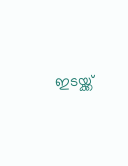ഇടയ്ക്ക്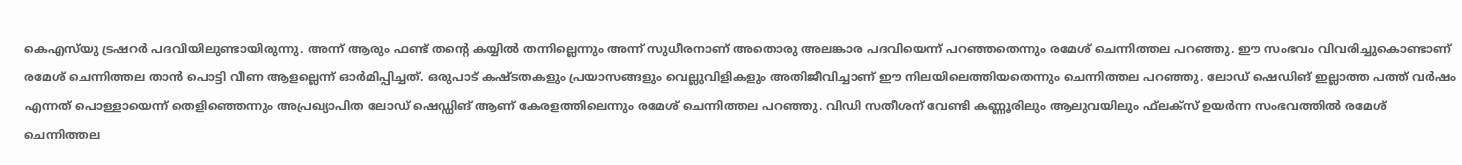കെഎസ്‌യു ട്രഷറര്‍ പദവിയിലുണ്ടായിരുന്നു. അന്ന് ആരും ഫണ്ട് തന്റെ കയ്യില്‍ തന്നില്ലെന്നും അന്ന് സുധീരനാണ് അതൊരു അലങ്കാര പദവിയെന്ന് പറഞ്ഞതെന്നും രമേശ് ചെന്നിത്തല പറഞ്ഞു. ഈ സംഭവം വിവരിച്ചുകൊണ്ടാണ് രമേശ് ചെന്നിത്തല താന്‍ പൊട്ടി വീണ ആളല്ലെന്ന് ഓര്‍മിപ്പിച്ചത്. ഒരുപാട് കഷ്ടതകളും പ്രയാസങ്ങളും വെല്ലുവിളികളും അതിജീവിച്ചാണ് ഈ നിലയിലെത്തിയതെന്നും ചെന്നിത്തല പറഞ്ഞു. ലോഡ് ഷെഡിങ് ഇല്ലാത്ത പത്ത് വര്‍ഷം എന്നത് പൊള്ളായെന്ന് തെളിഞ്ഞെന്നും അപ്രഖ്യാപിത ലോഡ് ഷെഡ്ഡിങ് ആണ് കേരളത്തിലെന്നും രമേശ് ചെന്നിത്തല പറഞ്ഞു. വിഡി സതീശന് വേണ്ടി കണ്ണൂരിലും ആലുവയിലും ഫ്‌ലക്‌സ് ഉയര്‍ന്ന സംഭവത്തില്‍ രമേശ് ചെന്നിത്തല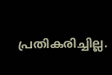പ്രതികരിച്ചില്ല.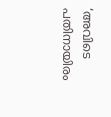‘അവിടെ പതിനായിരം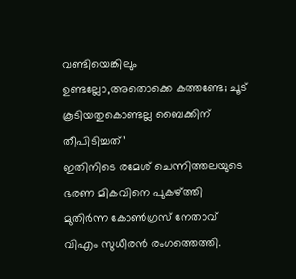വണ്ടിയെങ്കിലും ഉണ്ടല്ലോ,അതൊക്കെ കത്തണ്ടേ; ചൂട് കൂടിയതുകൊണ്ടല്ല ബൈക്കിന് തീപിടിച്ചത്’
ഇതിനിടെ രമേശ് ചെന്നിത്തലയുടെ ഭരണ മികവിനെ പുകഴ്ത്തി മുതിര്‍ന്ന കോണ്‍ഗ്രസ് നേതാവ് വിഎം സുധീരന്‍ രംഗത്തെത്തി.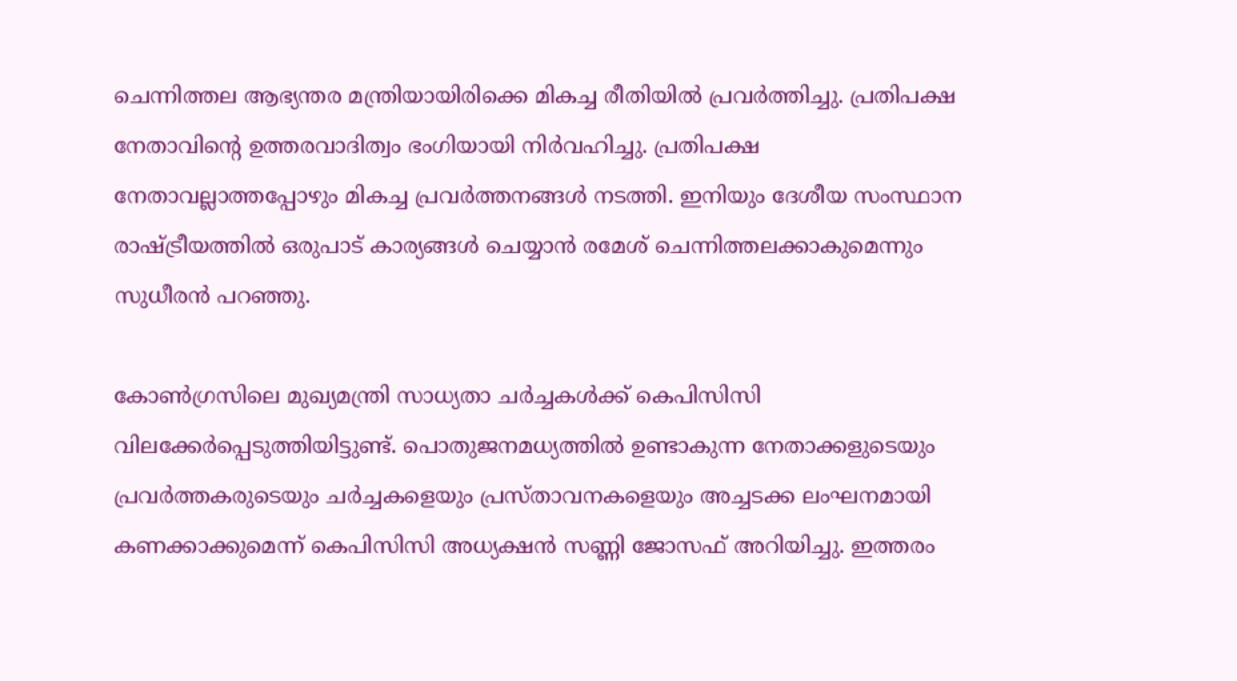ചെന്നിത്തല ആഭ്യന്തര മന്ത്രിയായിരിക്കെ മികച്ച രീതിയില്‍ പ്രവര്‍ത്തിച്ചു. പ്രതിപക്ഷ നേതാവിന്റെ ഉത്തരവാദിത്വം ഭംഗിയായി നിര്‍വഹിച്ചു. പ്രതിപക്ഷ നേതാവല്ലാത്തപ്പോഴും മികച്ച പ്രവര്‍ത്തനങ്ങള്‍ നടത്തി. ഇനിയും ദേശീയ സംസ്ഥാന രാഷ്ട്രീയത്തില്‍ ഒരുപാട് കാര്യങ്ങള്‍ ചെയ്യാന്‍ രമേശ് ചെന്നിത്തലക്കാകുമെന്നും സുധീരന്‍ പറഞ്ഞു.

കോണ്‍ഗ്രസിലെ മുഖ്യമന്ത്രി സാധ്യതാ ചര്‍ച്ചകള്‍ക്ക് കെപിസിസി വിലക്കേര്‍പ്പെടുത്തിയിട്ടുണ്ട്. പൊതുജനമധ്യത്തില്‍ ഉണ്ടാകുന്ന നേതാക്കളുടെയും പ്രവര്‍ത്തകരുടെയും ചര്‍ച്ചകളെയും പ്രസ്താവനകളെയും അച്ചടക്ക ലംഘനമായി കണക്കാക്കുമെന്ന് കെപിസിസി അധ്യക്ഷന്‍ സണ്ണി ജോസഫ് അറിയിച്ചു. ഇത്തരം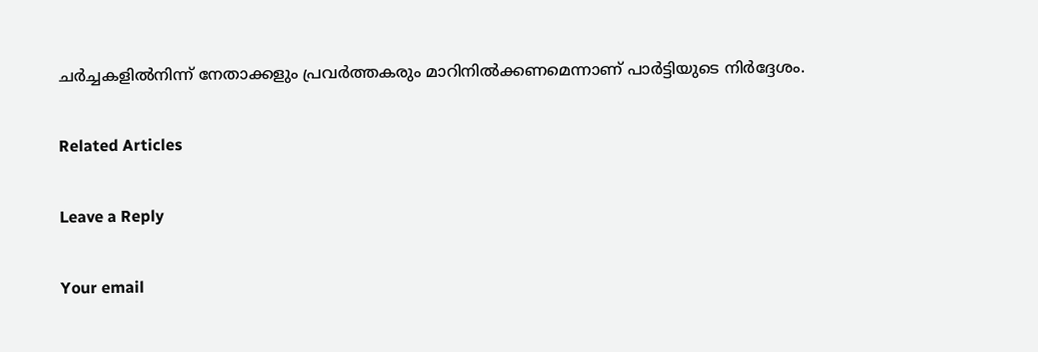ചര്‍ച്ചകളില്‍നിന്ന് നേതാക്കളും പ്രവര്‍ത്തകരും മാറിനില്‍ക്കണമെന്നാണ് പാര്‍ട്ടിയുടെ നിര്‍ദ്ദേശം.

Related Articles

Leave a Reply

Your email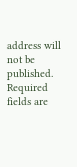address will not be published. Required fields are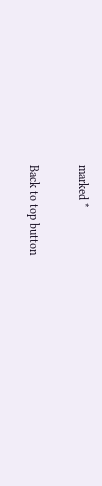marked *

Back to top button